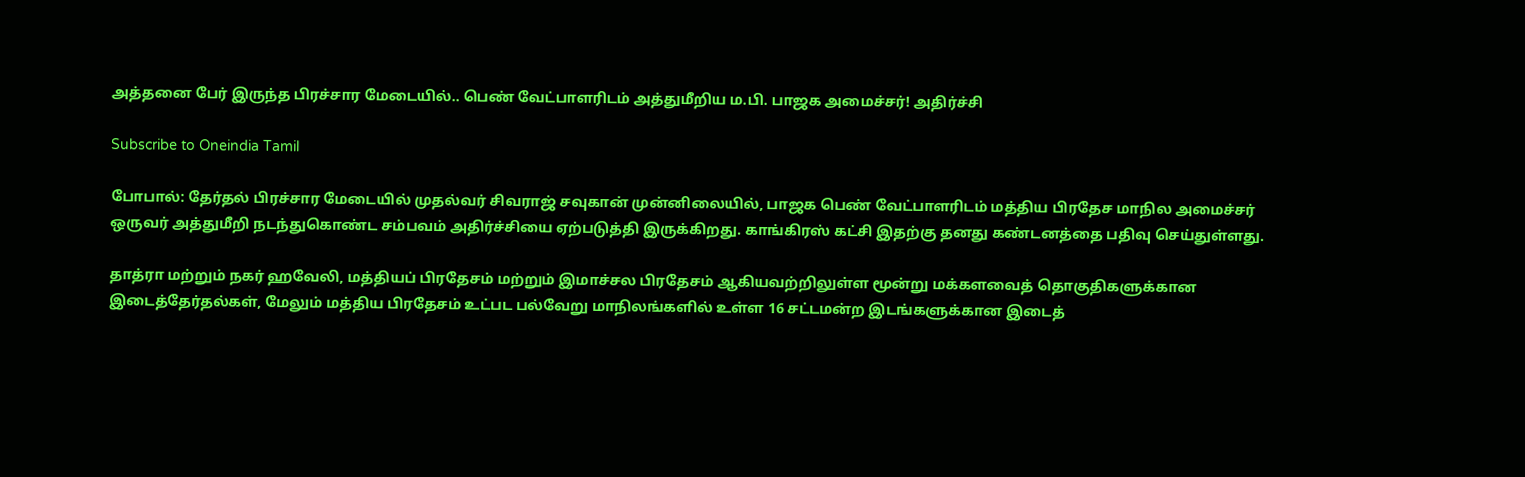அத்தனை பேர் இருந்த பிரச்சார மேடையில்.. பெண் வேட்பாளரிடம் அத்துமீறிய ம.பி. பாஜக அமைச்சர்! அதிர்ச்சி

Subscribe to Oneindia Tamil

போபால்: தேர்தல் பிரச்சார மேடையில் முதல்வர் சிவராஜ் சவுகான் முன்னிலையில், பாஜக பெண் வேட்பாளரிடம் மத்திய பிரதேச மாநில அமைச்சர் ஒருவர் அத்துமீறி நடந்துகொண்ட சம்பவம் அதிர்ச்சியை ஏற்படுத்தி இருக்கிறது. காங்கிரஸ் கட்சி இதற்கு தனது கண்டனத்தை பதிவு செய்துள்ளது.

தாத்ரா மற்றும் நகர் ஹவேலி, மத்தியப் பிரதேசம் மற்றும் இமாச்சல பிரதேசம் ஆகியவற்றிலுள்ள மூன்று மக்களவைத் தொகுதிகளுக்கான இடைத்தேர்தல்கள், மேலும் மத்திய பிரதேசம் உட்பட பல்வேறு மாநிலங்களில் உள்ள 16 சட்டமன்ற இடங்களுக்கான இடைத்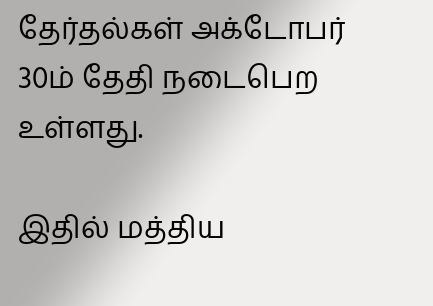தேர்தல்கள் அக்டோபர் 30ம் தேதி நடைபெற உள்ளது.

இதில் மத்திய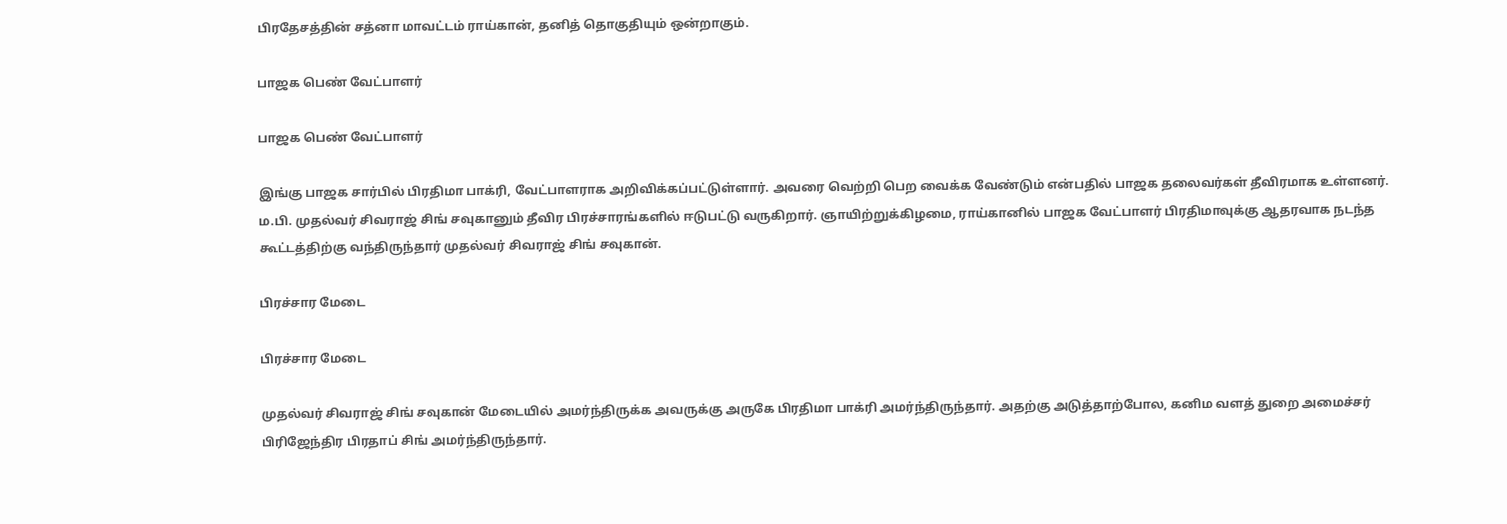பிரதேசத்தின் சத்னா மாவட்டம் ராய்கான், தனித் தொகுதியும் ஒன்றாகும்.

பாஜக பெண் வேட்பாளர்

பாஜக பெண் வேட்பாளர்

இங்கு பாஜக சார்பில் பிரதிமா பாக்ரி, வேட்பாளராக அறிவிக்கப்பட்டுள்ளார். அவரை வெற்றி பெற வைக்க வேண்டும் என்பதில் பாஜக தலைவர்கள் தீவிரமாக உள்ளனர். ம.பி. முதல்வர் சிவராஜ் சிங் சவுகானும் தீவிர பிரச்சாரங்களில் ஈடுபட்டு வருகிறார். ஞாயிற்றுக்கிழமை, ராய்கானில் பாஜக வேட்பாளர் பிரதிமாவுக்கு ஆதரவாக நடந்த கூட்டத்திற்கு வந்திருந்தார் முதல்வர் சிவராஜ் சிங் சவுகான்.

பிரச்சார மேடை

பிரச்சார மேடை

முதல்வர் சிவராஜ் சிங் சவுகான் மேடையில் அமர்ந்திருக்க அவருக்கு அருகே பிரதிமா பாக்ரி அமர்ந்திருந்தார். அதற்கு அடுத்தாற்போல, கனிம வளத் துறை அமைச்சர் பிரிஜேந்திர பிரதாப் சிங் அமர்ந்திருந்தார்.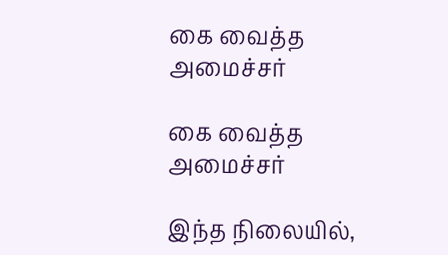கை வைத்த அமைச்சர்

கை வைத்த அமைச்சர்

இந்த நிலையில்,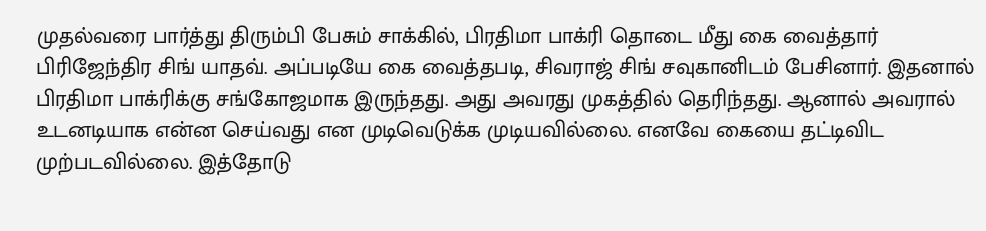முதல்வரை பார்த்து திரும்பி பேசும் சாக்கில், பிரதிமா பாக்ரி தொடை மீது கை வைத்தார் பிரிஜேந்திர சிங் யாதவ். அப்படியே கை வைத்தபடி, சிவராஜ் சிங் சவுகானிடம் பேசினார். இதனால் பிரதிமா பாக்ரிக்கு சங்கோஜமாக இருந்தது. அது அவரது முகத்தில் தெரிந்தது. ஆனால் அவரால் உடனடியாக என்ன செய்வது என முடிவெடுக்க முடியவில்லை. எனவே கையை தட்டிவிட முற்படவில்லை. இத்தோடு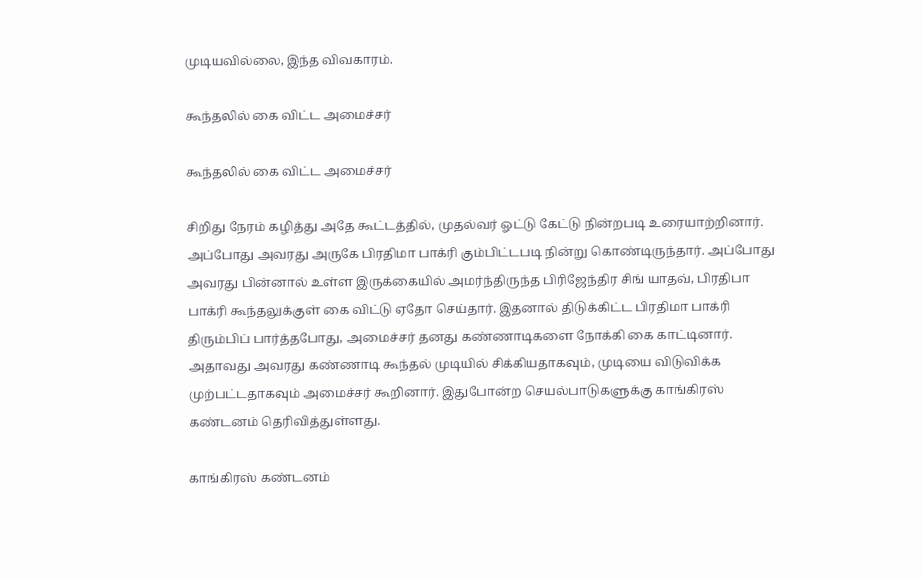முடியவில்லை, இந்த விவகாரம்.

கூந்தலில் கை விட்ட அமைச்சர்

கூந்தலில் கை விட்ட அமைச்சர்

சிறிது நேரம் கழித்து அதே கூட்டத்தில், முதல்வர் ஓட்டு கேட்டு நின்றபடி உரையாற்றினார். அப்போது அவரது அருகே பிரதிமா பாக்ரி கும்பிட்டபடி நின்று கொண்டிருந்தார். அப்போது அவரது பின்னால் உள்ள இருக்கையில் அமர்ந்திருந்த பிரிஜேந்திர சிங் யாதவ், பிரதிபா பாக்ரி கூந்தலுக்குள் கை விட்டு ஏதோ செய்தார். இதனால் திடுக்கிட்ட பிரதிமா பாக்ரி திரும்பிப் பார்த்தபோது, அமைச்சர் தனது கண்ணாடிகளை நோக்கி கை காட்டினார். அதாவது அவரது கண்ணாடி கூந்தல் முடியில் சிக்கியதாகவும், முடியை விடுவிக்க முற்பட்டதாகவும் அமைச்சர் கூறினார். இதுபோன்ற செயல்பாடுகளுக்கு காங்கிரஸ் கண்டனம் தெரிவித்துள்ளது.

காங்கிரஸ் கண்டனம்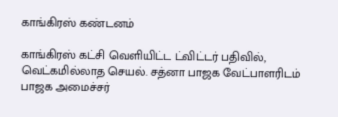காங்கிரஸ் கண்டனம்

காங்கிரஸ் கட்சி வெளியிட்ட ட்விட்டர் பதிவில், வெட்கமில்லாத செயல். சத்னா பாஜக வேட்பாளரிடம் பாஜக அமைச்சர்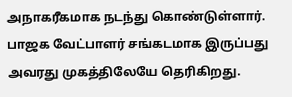அநாகரீகமாக நடந்து கொண்டுள்ளார். பாஜக வேட்பாளர் சங்கடமாக இருப்பது அவரது முகத்திலேயே தெரிகிறது.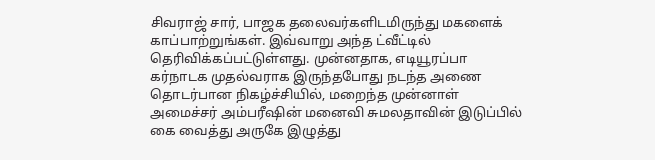சிவராஜ் சார், பாஜக தலைவர்களிடமிருந்து மகளைக் காப்பாற்றுங்கள். இவ்வாறு அந்த ட்வீட்டில் தெரிவிக்கப்பட்டுள்ளது. முன்னதாக, எடியூரப்பா கர்நாடக முதல்வராக இருந்தபோது நடந்த அணை தொடர்பான நிகழ்ச்சியில், மறைந்த முன்னாள் அமைச்சர் அம்பரீஷின் மனைவி சுமலதாவின் இடுப்பில் கை வைத்து அருகே இழுத்து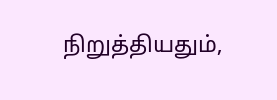நிறுத்தியதும்,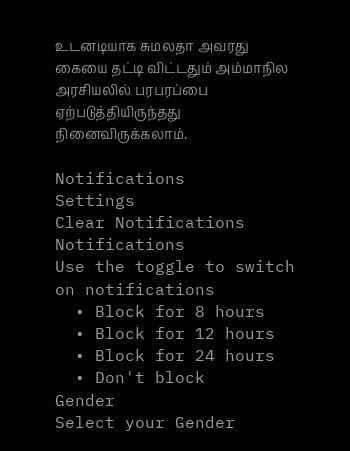உடனடியாக சுமலதா அவரது கையை தட்டி விட்டதும் அம்மாநில அரசியலில் பரபரப்பை ஏற்படுத்தியிருந்தது நினைவிருக்கலாம்.

Notifications
Settings
Clear Notifications
Notifications
Use the toggle to switch on notifications
  • Block for 8 hours
  • Block for 12 hours
  • Block for 24 hours
  • Don't block
Gender
Select your Gender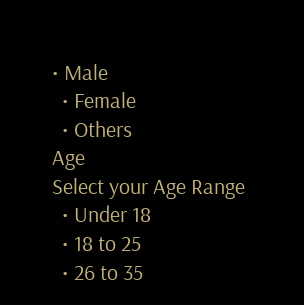• Male
  • Female
  • Others
Age
Select your Age Range
  • Under 18
  • 18 to 25
  • 26 to 35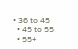• 36 to 45
  • 45 to 55
  • 55+